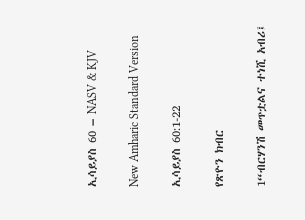ኢሳይያስ 60 – NASV & KJV

New Amharic Standard Version

ኢሳይያስ 60:1-22

የጽዮን ክብር

1“ብርሃንሽ መጥቷልና ተነሺ አብሪ፤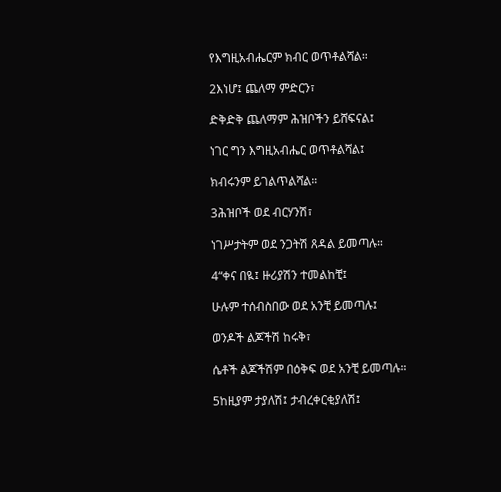የእግዚአብሔርም ክብር ወጥቶልሻል።

2እነሆ፤ ጨለማ ምድርን፣

ድቅድቅ ጨለማም ሕዝቦችን ይሸፍናል፤

ነገር ግን እግዚአብሔር ወጥቶልሻል፤

ክብሩንም ይገልጥልሻል።

3ሕዝቦች ወደ ብርሃንሽ፣

ነገሥታትም ወደ ንጋትሽ ጸዳል ይመጣሉ።

4“ቀና በዪ፤ ዙሪያሽን ተመልከቺ፤

ሁሉም ተሰብስበው ወደ አንቺ ይመጣሉ፤

ወንዶች ልጆችሽ ከሩቅ፣

ሴቶች ልጆችሽም በዕቅፍ ወደ አንቺ ይመጣሉ።

5ከዚያም ታያለሽ፤ ታብረቀርቂያለሽ፤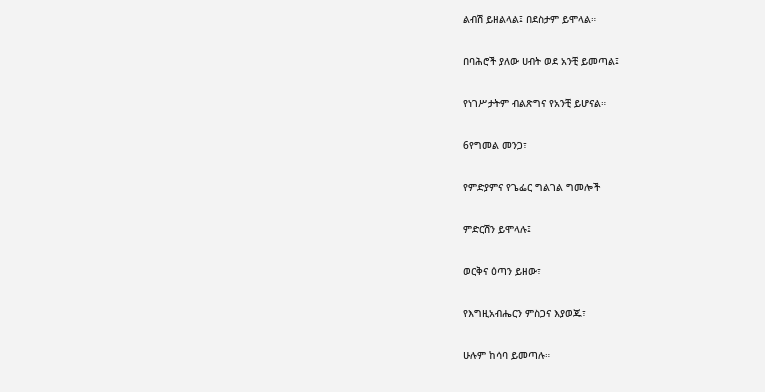ልብሽ ይዘልላል፤ በደስታም ይሞላል።

በባሕሮች ያለው ሀብት ወደ አንቺ ይመጣል፤

የነገሥታትም ብልጽግና የአንቺ ይሆናል።

6የግመል መንጋ፣

የምድያምና የጌፌር ግልገል ግመሎች

ምድርሽን ይሞላሉ፤

ወርቅና ዕጣን ይዘው፣

የእግዚአብሔርን ምስጋና እያወጁ፣

ሁሉም ከሳባ ይመጣሉ።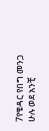7የቄዳር የበግ መንጋ ሁሉ ወደ አንቺ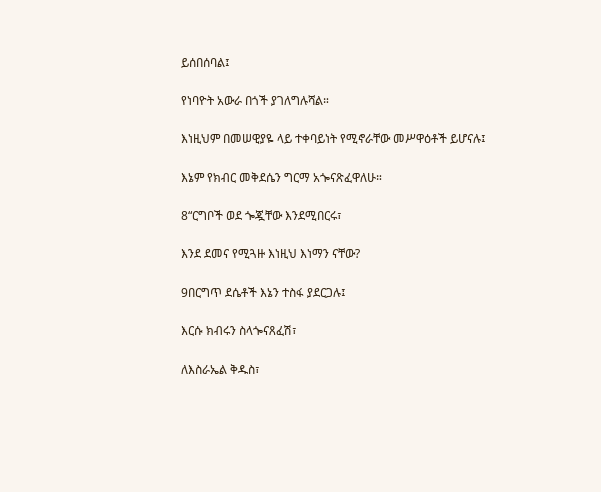ይሰበሰባል፤

የነባዮት አውራ በጎች ያገለግሉሻል።

እነዚህም በመሠዊያዬ ላይ ተቀባይነት የሚኖራቸው መሥዋዕቶች ይሆናሉ፤

እኔም የክብር መቅደሴን ግርማ አጐናጽፈዋለሁ።

8“ርግቦች ወደ ጐጇቸው እንደሚበርሩ፣

እንደ ደመና የሚጓዙ እነዚህ እነማን ናቸው?

9በርግጥ ደሴቶች እኔን ተስፋ ያደርጋሉ፤

እርሱ ክብሩን ስላጐናጸፈሽ፣

ለእስራኤል ቅዱስ፣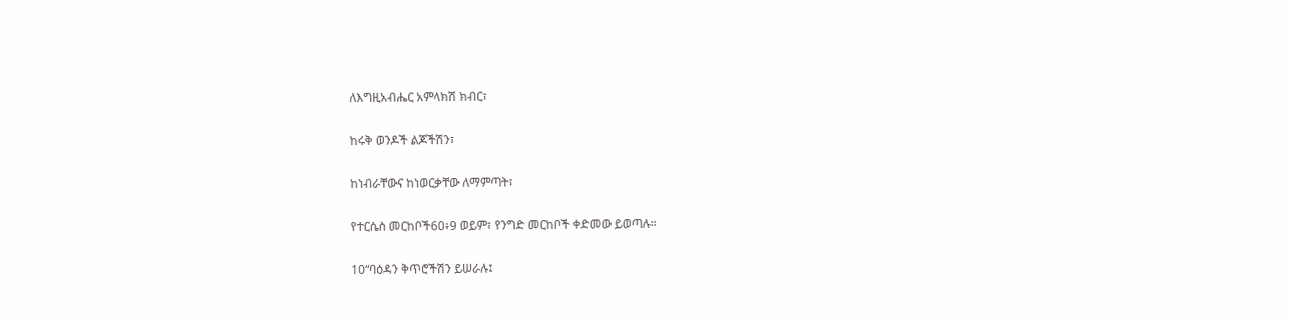ለእግዚአብሔር አምላክሽ ክብር፣

ከሩቅ ወንዶች ልጆችሽን፣

ከነብራቸውና ከነወርቃቸው ለማምጣት፣

የተርሴስ መርከቦች60፥9 ወይም፣ የንግድ መርከቦች ቀድመው ይወጣሉ።

10“ባዕዳን ቅጥሮችሽን ይሠራሉ፤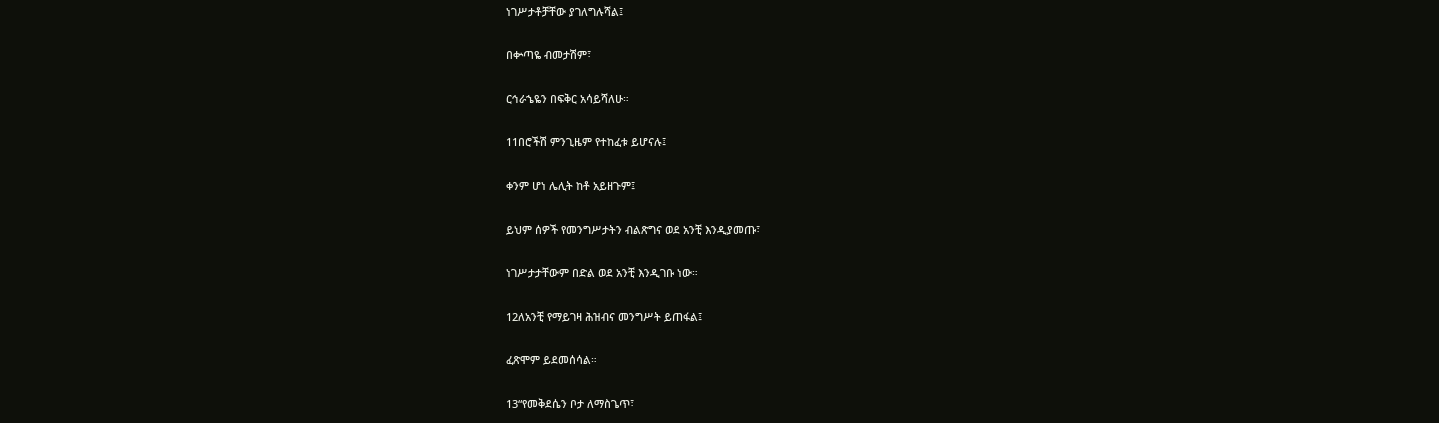ነገሥታቶቻቸው ያገለግሉሻል፤

በቍጣዬ ብመታሽም፣

ርኅራኄዬን በፍቅር አሳይሻለሁ።

11በሮችሽ ምንጊዜም የተከፈቱ ይሆናሉ፤

ቀንም ሆነ ሌሊት ከቶ አይዘጉም፤

ይህም ሰዎች የመንግሥታትን ብልጽግና ወደ አንቺ እንዲያመጡ፣

ነገሥታታቸውም በድል ወደ አንቺ እንዲገቡ ነው።

12ለአንቺ የማይገዛ ሕዝብና መንግሥት ይጠፋል፤

ፈጽሞም ይደመሰሳል።

13“የመቅደሴን ቦታ ለማስጌጥ፣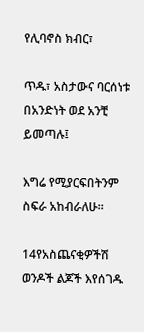የሊባኖስ ክብር፣

ጥዱ፣ አስታውና ባርሰነቱ በአንድነት ወደ አንቺ ይመጣሉ፤

እግሬ የሚያርፍበትንም ስፍራ አከብራለሁ።

14የአስጨናቂዎችሽ ወንዶች ልጆች እየሰገዱ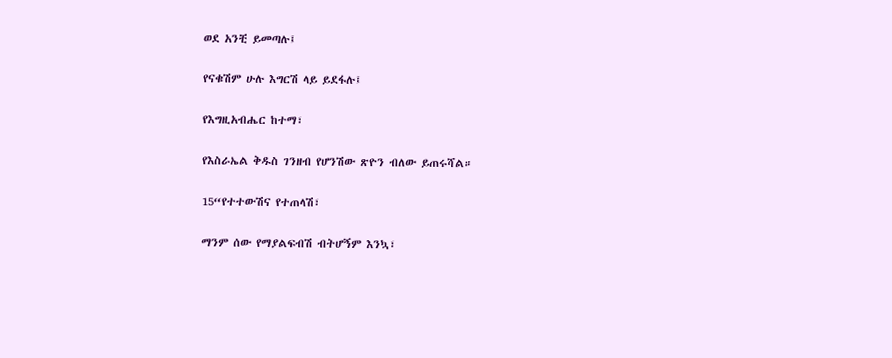ወደ አንቺ ይመጣሉ፤

የናቁሽም ሁሉ እግርሽ ላይ ይደፋሉ፤

የእግዚአብሔር ከተማ፣

የእስራኤል ቅዱስ ገንዘብ የሆንሽው ጽዮን ብለው ይጠሩሻል።

15“የተተውሽና የተጠላሽ፣

ማንም ሰው የማያልፍብሽ ብትሆኝም እንኳ፣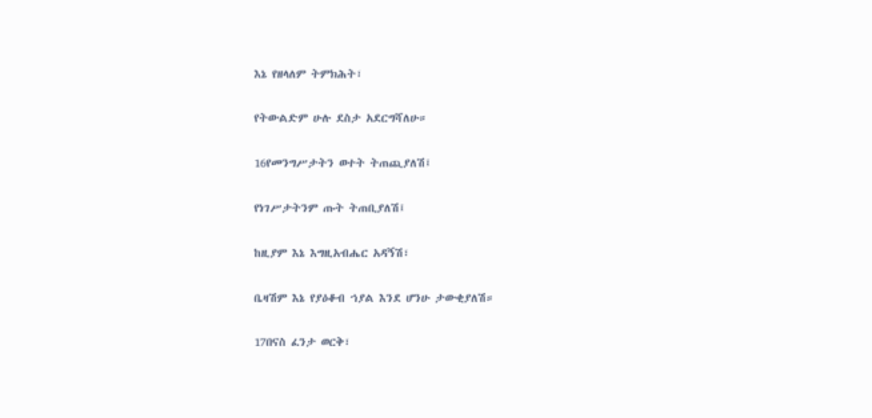እኔ የዘላለም ትምክሕት፣

የትውልድም ሁሉ ደስታ አደርግሻለሁ።

16የመንግሥታትን ወተት ትጠጪያለሽ፤

የነገሥታትንም ጡት ትጠቢያለሽ፤

ከዚያም እኔ እግዚአብሔር አዳኝሽ፣

ቤዛሽም እኔ የያዕቆብ ኀያል እንደ ሆንሁ ታውቂያለሽ።

17በናስ ፈንታ ወርቅ፣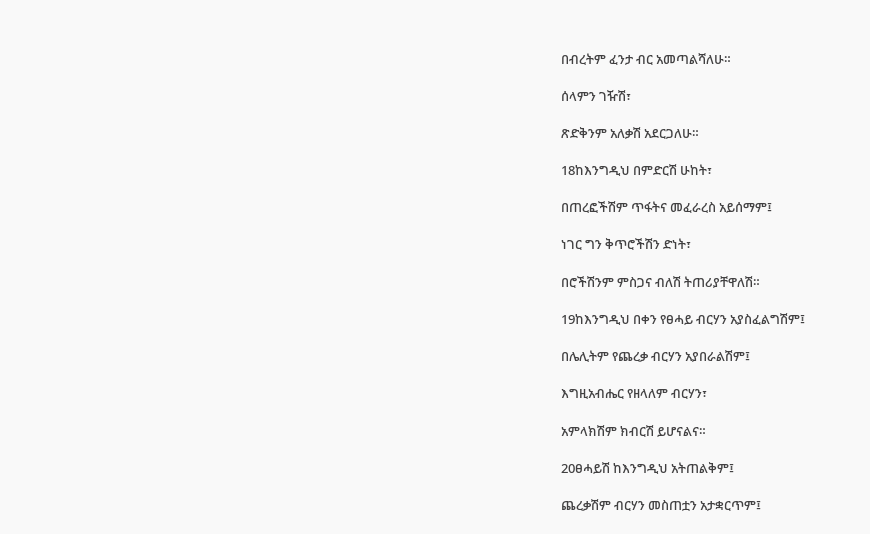በብረትም ፈንታ ብር አመጣልሻለሁ።

ሰላምን ገዥሽ፣

ጽድቅንም አለቃሽ አደርጋለሁ።

18ከእንግዲህ በምድርሽ ሁከት፣

በጠረፎችሽም ጥፋትና መፈራረስ አይሰማም፤

ነገር ግን ቅጥሮችሽን ድነት፣

በሮችሽንም ምስጋና ብለሽ ትጠሪያቸዋለሽ።

19ከእንግዲህ በቀን የፀሓይ ብርሃን አያስፈልግሽም፤

በሌሊትም የጨረቃ ብርሃን አያበራልሽም፤

እግዚአብሔር የዘላለም ብርሃን፣

አምላክሽም ክብርሽ ይሆናልና።

20ፀሓይሽ ከእንግዲህ አትጠልቅም፤

ጨረቃሽም ብርሃን መስጠቷን አታቋርጥም፤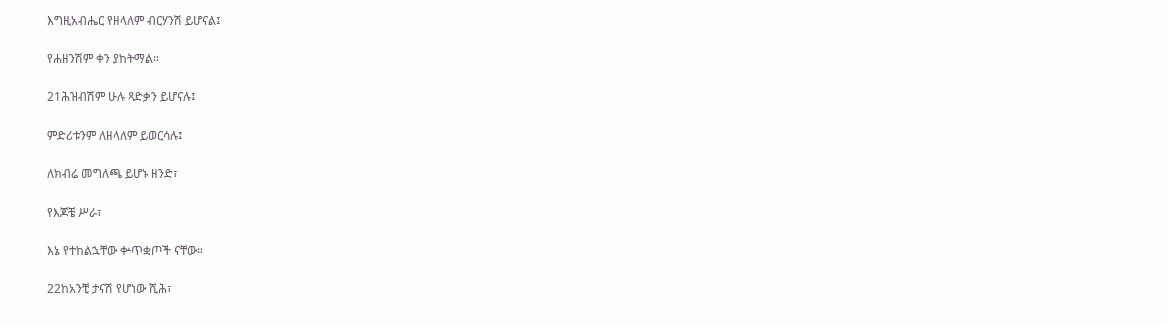እግዚአብሔር የዘላለም ብርሃንሽ ይሆናል፤

የሐዘንሽም ቀን ያከትማል።

21ሕዝብሽም ሁሉ ጻድቃን ይሆናሉ፤

ምድሪቱንም ለዘላለም ይወርሳሉ፤

ለክብሬ መግለጫ ይሆኑ ዘንድ፣

የእጆቼ ሥራ፣

እኔ የተከልኋቸው ቍጥቋጦች ናቸው።

22ከአንቺ ታናሽ የሆነው ሺሕ፣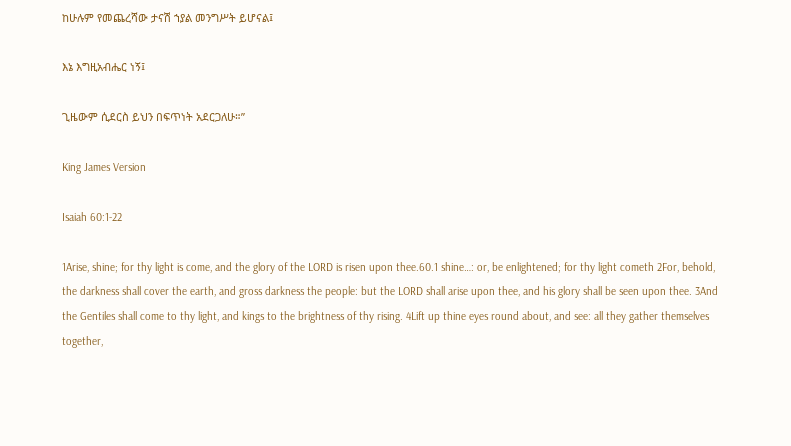ከሁሉም የመጨረሻው ታናሽ ኀያል መንግሥት ይሆናል፤

እኔ እግዚአብሔር ነኝ፤

ጊዜውም ሲደርስ ይህን በፍጥነት አደርጋለሁ።”

King James Version

Isaiah 60:1-22

1Arise, shine; for thy light is come, and the glory of the LORD is risen upon thee.60.1 shine…: or, be enlightened; for thy light cometh 2For, behold, the darkness shall cover the earth, and gross darkness the people: but the LORD shall arise upon thee, and his glory shall be seen upon thee. 3And the Gentiles shall come to thy light, and kings to the brightness of thy rising. 4Lift up thine eyes round about, and see: all they gather themselves together,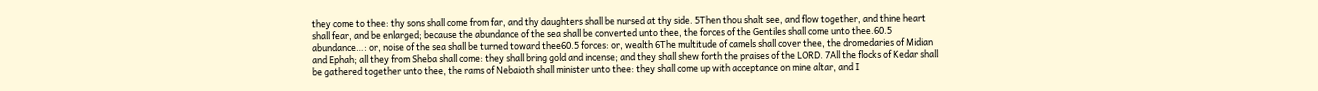they come to thee: thy sons shall come from far, and thy daughters shall be nursed at thy side. 5Then thou shalt see, and flow together, and thine heart shall fear, and be enlarged; because the abundance of the sea shall be converted unto thee, the forces of the Gentiles shall come unto thee.60.5 abundance…: or, noise of the sea shall be turned toward thee60.5 forces: or, wealth 6The multitude of camels shall cover thee, the dromedaries of Midian and Ephah; all they from Sheba shall come: they shall bring gold and incense; and they shall shew forth the praises of the LORD. 7All the flocks of Kedar shall be gathered together unto thee, the rams of Nebaioth shall minister unto thee: they shall come up with acceptance on mine altar, and I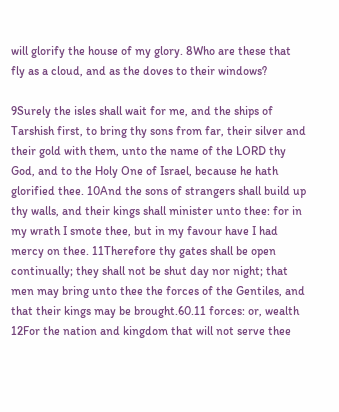will glorify the house of my glory. 8Who are these that fly as a cloud, and as the doves to their windows?

9Surely the isles shall wait for me, and the ships of Tarshish first, to bring thy sons from far, their silver and their gold with them, unto the name of the LORD thy God, and to the Holy One of Israel, because he hath glorified thee. 10And the sons of strangers shall build up thy walls, and their kings shall minister unto thee: for in my wrath I smote thee, but in my favour have I had mercy on thee. 11Therefore thy gates shall be open continually; they shall not be shut day nor night; that men may bring unto thee the forces of the Gentiles, and that their kings may be brought.60.11 forces: or, wealth 12For the nation and kingdom that will not serve thee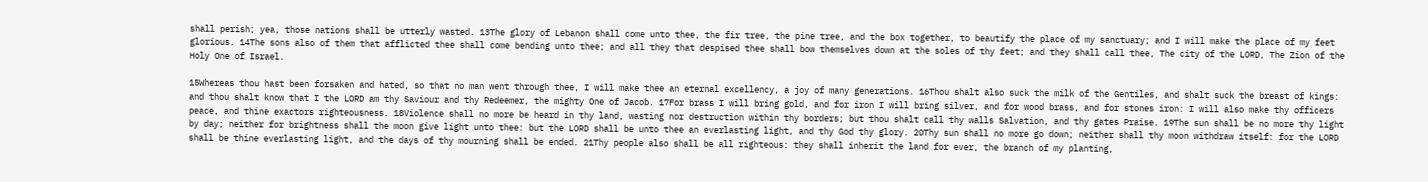shall perish; yea, those nations shall be utterly wasted. 13The glory of Lebanon shall come unto thee, the fir tree, the pine tree, and the box together, to beautify the place of my sanctuary; and I will make the place of my feet glorious. 14The sons also of them that afflicted thee shall come bending unto thee; and all they that despised thee shall bow themselves down at the soles of thy feet; and they shall call thee, The city of the LORD, The Zion of the Holy One of Israel.

15Whereas thou hast been forsaken and hated, so that no man went through thee, I will make thee an eternal excellency, a joy of many generations. 16Thou shalt also suck the milk of the Gentiles, and shalt suck the breast of kings: and thou shalt know that I the LORD am thy Saviour and thy Redeemer, the mighty One of Jacob. 17For brass I will bring gold, and for iron I will bring silver, and for wood brass, and for stones iron: I will also make thy officers peace, and thine exactors righteousness. 18Violence shall no more be heard in thy land, wasting nor destruction within thy borders; but thou shalt call thy walls Salvation, and thy gates Praise. 19The sun shall be no more thy light by day; neither for brightness shall the moon give light unto thee: but the LORD shall be unto thee an everlasting light, and thy God thy glory. 20Thy sun shall no more go down; neither shall thy moon withdraw itself: for the LORD shall be thine everlasting light, and the days of thy mourning shall be ended. 21Thy people also shall be all righteous: they shall inherit the land for ever, the branch of my planting,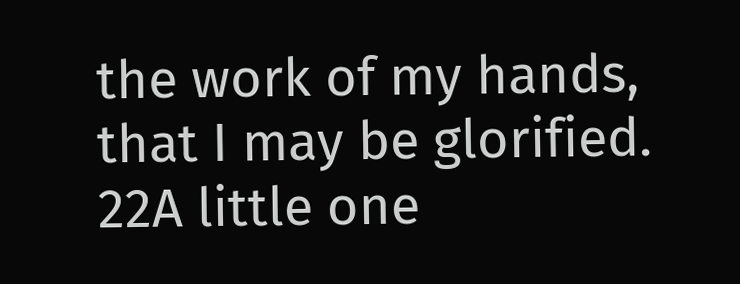the work of my hands, that I may be glorified. 22A little one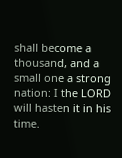shall become a thousand, and a small one a strong nation: I the LORD will hasten it in his time.